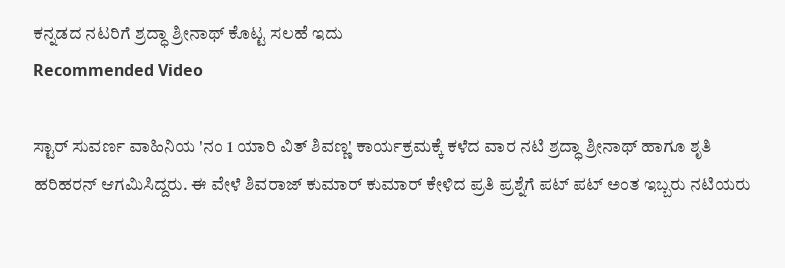ಕನ್ನಡದ ನಟರಿಗೆ ಶ್ರದ್ಧಾ ಶ್ರೀನಾಥ್ ಕೊಟ್ಟ ಸಲಹೆ ಇದು
Recommended Video

ಸ್ಟಾರ್ ಸುವರ್ಣ ವಾಹಿನಿಯ 'ನಂ 1 ಯಾರಿ ವಿತ್ ಶಿವಣ್ಣ' ಕಾರ್ಯಕ್ರಮಕ್ಕೆ ಕಳೆದ ವಾರ ನಟಿ ಶ್ರದ್ಧಾ ಶ್ರೀನಾಥ್ ಹಾಗೂ ಶೃತಿ ಹರಿಹರನ್ ಆಗಮಿಸಿದ್ದರು. ಈ ವೇಳೆ ಶಿವರಾಜ್ ಕುಮಾರ್ ಕುಮಾರ್ ಕೇಳಿದ ಪ್ರತಿ ಪ್ರಶ್ನೆಗೆ ಪಟ್ ಪಟ್ ಅಂತ ಇಬ್ಬರು ನಟಿಯರು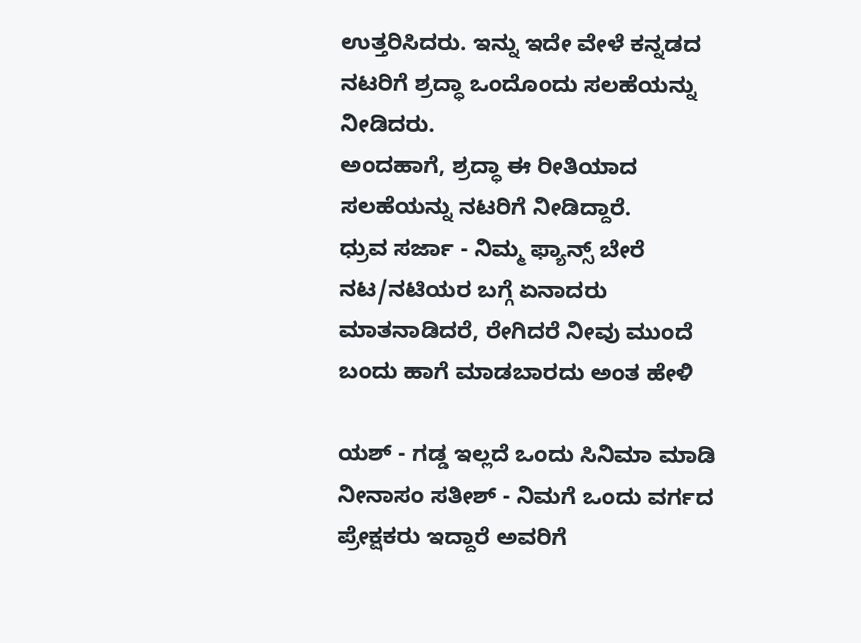ಉತ್ತರಿಸಿದರು. ಇನ್ನು ಇದೇ ವೇಳೆ ಕನ್ನಡದ ನಟರಿಗೆ ಶ್ರದ್ಧಾ ಒಂದೊಂದು ಸಲಹೆಯನ್ನು ನೀಡಿದರು.
ಅಂದಹಾಗೆ, ಶ್ರದ್ಧಾ ಈ ರೀತಿಯಾದ ಸಲಹೆಯನ್ನು ನಟರಿಗೆ ನೀಡಿದ್ದಾರೆ.
ಧ್ರುವ ಸರ್ಜಾ - ನಿಮ್ಮ ಫ್ಯಾನ್ಸ್ ಬೇರೆ ನಟ/ನಟಿಯರ ಬಗ್ಗೆ ಏನಾದರು ಮಾತನಾಡಿದರೆ, ರೇಗಿದರೆ ನೀವು ಮುಂದೆ ಬಂದು ಹಾಗೆ ಮಾಡಬಾರದು ಅಂತ ಹೇಳಿ

ಯಶ್ - ಗಡ್ಡ ಇಲ್ಲದೆ ಒಂದು ಸಿನಿಮಾ ಮಾಡಿ
ನೀನಾಸಂ ಸತೀಶ್ - ನಿಮಗೆ ಒಂದು ವರ್ಗದ ಪ್ರೇಕ್ಷಕರು ಇದ್ದಾರೆ ಅವರಿಗೆ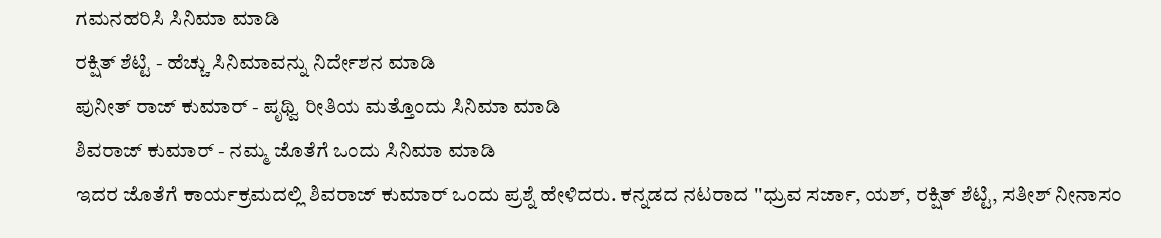ಗಮನಹರಿಸಿ ಸಿನಿಮಾ ಮಾಡಿ
ರಕ್ಷಿತ್ ಶೆಟ್ಟಿ - ಹೆಚ್ಚು ಸಿನಿಮಾವನ್ನು ನಿರ್ದೇಶನ ಮಾಡಿ
ಪುನೀತ್ ರಾಜ್ ಕುಮಾರ್ - ಪೃಥ್ವಿ ರೀತಿಯ ಮತ್ತೊಂದು ಸಿನಿಮಾ ಮಾಡಿ
ಶಿವರಾಜ್ ಕುಮಾರ್ - ನಮ್ಮ ಜೊತೆಗೆ ಒಂದು ಸಿನಿಮಾ ಮಾಡಿ
ಇದರ ಜೊತೆಗೆ ಕಾರ್ಯಕ್ರಮದಲ್ಲಿ ಶಿವರಾಜ್ ಕುಮಾರ್ ಒಂದು ಪ್ರಶ್ನೆ ಹೇಳಿದರು. ಕನ್ನಡದ ನಟರಾದ ''ಧ್ರುವ ಸರ್ಜಾ, ಯಶ್, ರಕ್ಷಿತ್ ಶೆಟ್ಟಿ, ಸತೀಶ್ ನೀನಾಸಂ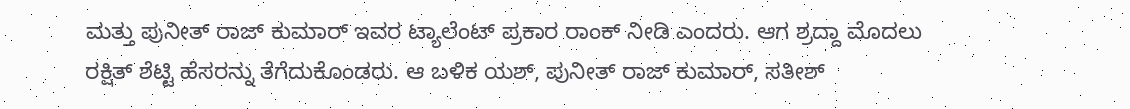ಮತ್ತು ಪುನೀತ್ ರಾಜ್ ಕುಮಾರ್ ಇವರ ಟ್ಯಾಲೆಂಟ್ ಪ್ರಕಾರ ರಾಂಕ್ ನೀಡಿ ಎಂದರು. ಆಗ ಶ್ರದ್ದಾ ಮೊದಲು ರಕ್ಷಿತ್ ಶೆಟ್ಟಿ ಹೆಸರನ್ನು ತೆಗೆದುಕೊಂಡರು. ಆ ಬಳಿಕ ಯಶ್, ಪುನೀತ್ ರಾಜ್ ಕುಮಾರ್, ಸತೀಶ್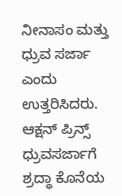ನೀನಾಸಂ ಮತ್ತು ಧ್ರುವ ಸರ್ಜಾ ಎಂದು ಉತ್ತರಿಸಿದರು. ಆಕ್ಷನ್ ಪ್ರಿನ್ಸ್ ಧ್ರುವಸರ್ಜಾಗೆ ಶ್ರದ್ಧಾ ಕೊನೆಯ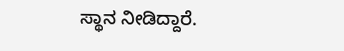ಸ್ಥಾನ ನೀಡಿದ್ದಾರೆ.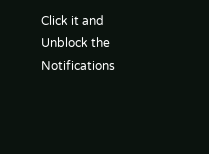Click it and Unblock the Notifications